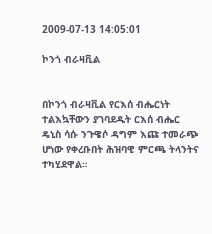2009-07-13 14:05:01

ኮንጎ ብራዛቪል


በኮንጎ ብራዛቪል የርእሰ ብሔርነት ተልእኳቸውን ያገባደዱት ርእሰ ብሔር ዴኒስ ሳሱ ንጉዌሶ ዳግም እጩ ተመራጭ ሆነው የቀረቡበት ሕዝባዊ ምርጫ ትላንትና ተካሂደዋል።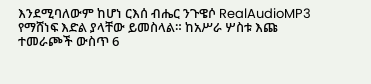እንደሚባለውም ከሆነ ርእሰ ብሔር ንጉዌሶ RealAudioMP3 የማሸነፍ እድል ያላቸው ይመስላል። ከአሥራ ሦስቱ እጩ ተመራጮች ውስጥ 6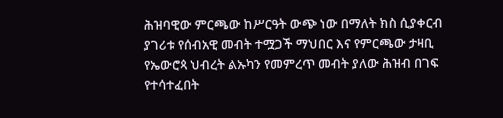ሕዝባዊው ምርጫው ከሥርዓት ውጭ ነው በማለት ክስ ሲያቀርብ ያገሪቱ የሰብአዊ መብት ተሟጋች ማህበር እና የምርጫው ታዛቢ የኤውሮጳ ህብረት ልኡካን የመምረጥ መብት ያለው ሕዝብ በገፍ የተሳተፈበት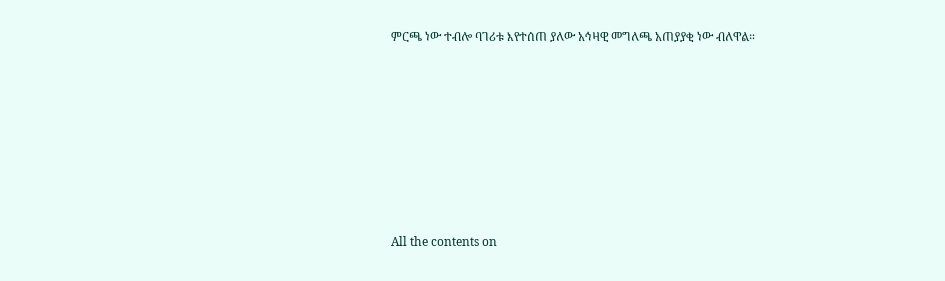ምርጫ ነው ተብሎ ባገሪቱ እየተሰጠ ያለው አኅዛዊ መግለጫ አጠያያቂ ነው ብለዋል።








All the contents on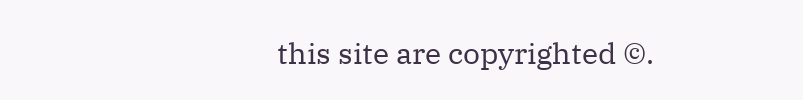this site are copyrighted ©.